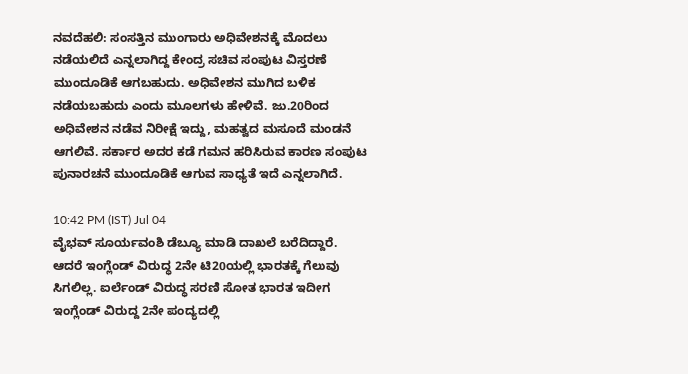ನವದೆಹಲಿ: ಸಂಸತ್ತಿನ ಮುಂಗಾರು ಅಧಿವೇಶನಕ್ಕೆ ಮೊದಲು ನಡೆಯಲಿದೆ ಎನ್ನಲಾಗಿದ್ದ ಕೇಂದ್ರ ಸಚಿವ ಸಂಪುಟ ವಿಸ್ತರಣೆ ಮುಂದೂಡಿಕೆ ಆಗಬಹುದು. ಅಧಿವೇಶನ ಮುಗಿದ ಬಳಿಕ ನಡೆಯಬಹುದು ಎಂದು ಮೂಲಗಳು ಹೇಳಿವೆ. ಜು.20ರಿಂದ ಅಧಿವೇಶನ ನಡೆವ ನಿರೀಕ್ಷೆ ಇದ್ದು, ಮಹತ್ವದ ಮಸೂದೆ ಮಂಡನೆ ಆಗಲಿವೆ. ಸರ್ಕಾರ ಅದರ ಕಡೆ ಗಮನ ಹರಿಸಿರುವ ಕಾರಣ ಸಂಪುಟ ಪುನಾರಚನೆ ಮುಂದೂಡಿಕೆ ಆಗುವ ಸಾಧ್ಯತೆ ಇದೆ ಎನ್ನಲಾಗಿದೆ.

10:42 PM (IST) Jul 04
ವೈಭವ್ ಸೂರ್ಯವಂಶಿ ಡೆಬ್ಯೂ ಮಾಡಿ ದಾಖಲೆ ಬರೆದಿದ್ದಾರೆ. ಆದರೆ ಇಂಗ್ಲೆಂಡ್ ವಿರುದ್ಧ 2ನೇ ಟಿ20ಯಲ್ಲಿ ಭಾರತಕ್ಕೆ ಗೆಲುವು ಸಿಗಲಿಲ್ಲ. ಐರ್ಲೆಂಡ್ ವಿರುದ್ಧ ಸರಣಿ ಸೋತ ಭಾರತ ಇದೀಗ ಇಂಗ್ಲೆಂಡ್ ವಿರುದ್ದ 2ನೇ ಪಂದ್ಯದಲ್ಲಿ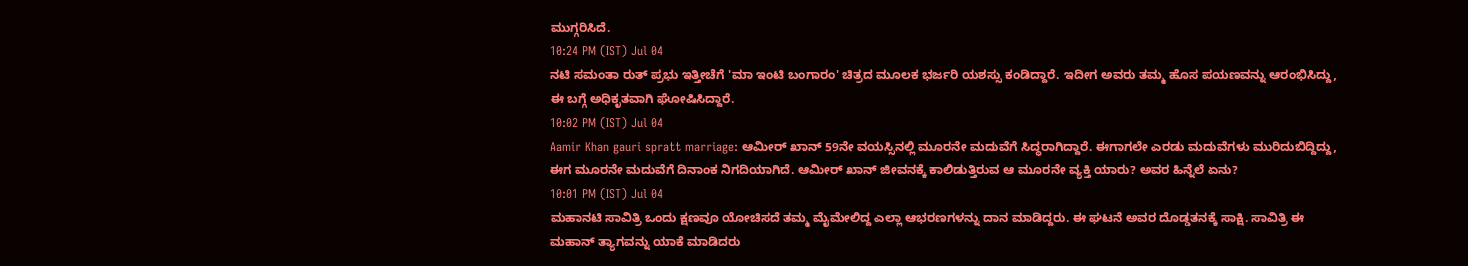ಮುಗ್ಗರಿಸಿದೆ.
10:24 PM (IST) Jul 04
ನಟಿ ಸಮಂತಾ ರುತ್ ಪ್ರಭು ಇತ್ತೀಚೆಗೆ 'ಮಾ ಇಂಟಿ ಬಂಗಾರಂ' ಚಿತ್ರದ ಮೂಲಕ ಭರ್ಜರಿ ಯಶಸ್ಸು ಕಂಡಿದ್ದಾರೆ. ಇದೀಗ ಅವರು ತಮ್ಮ ಹೊಸ ಪಯಣವನ್ನು ಆರಂಭಿಸಿದ್ದು, ಈ ಬಗ್ಗೆ ಅಧಿಕೃತವಾಗಿ ಘೋಷಿಸಿದ್ದಾರೆ.
10:02 PM (IST) Jul 04
Aamir Khan gauri spratt marriage: ಆಮೀರ್ ಖಾನ್ 59ನೇ ವಯಸ್ಸಿನಲ್ಲಿ ಮೂರನೇ ಮದುವೆಗೆ ಸಿದ್ಧರಾಗಿದ್ದಾರೆ. ಈಗಾಗಲೇ ಎರಡು ಮದುವೆಗಳು ಮುರಿದುಬಿದ್ದಿದ್ದು, ಈಗ ಮೂರನೇ ಮದುವೆಗೆ ದಿನಾಂಕ ನಿಗದಿಯಾಗಿದೆ. ಆಮೀರ್ ಖಾನ್ ಜೀವನಕ್ಕೆ ಕಾಲಿಡುತ್ತಿರುವ ಆ ಮೂರನೇ ವ್ಯಕ್ತಿ ಯಾರು? ಅವರ ಹಿನ್ನೆಲೆ ಏನು?
10:01 PM (IST) Jul 04
ಮಹಾನಟಿ ಸಾವಿತ್ರಿ ಒಂದು ಕ್ಷಣವೂ ಯೋಚಿಸದೆ ತಮ್ಮ ಮೈಮೇಲಿದ್ದ ಎಲ್ಲಾ ಆಭರಣಗಳನ್ನು ದಾನ ಮಾಡಿದ್ದರು. ಈ ಘಟನೆ ಅವರ ದೊಡ್ಡತನಕ್ಕೆ ಸಾಕ್ಷಿ. ಸಾವಿತ್ರಿ ಈ ಮಹಾನ್ ತ್ಯಾಗವನ್ನು ಯಾಕೆ ಮಾಡಿದರು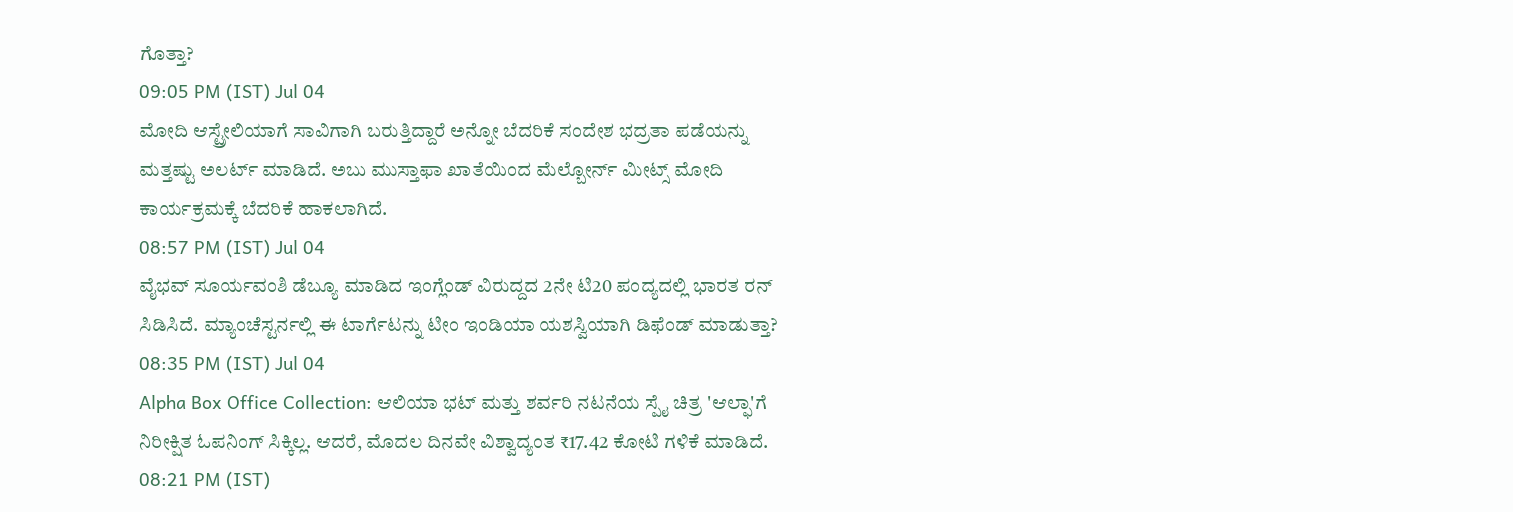ಗೊತ್ತಾ?
09:05 PM (IST) Jul 04
ಮೋದಿ ಆಸ್ಟ್ರೇಲಿಯಾಗೆ ಸಾವಿಗಾಗಿ ಬರುತ್ತಿದ್ದಾರೆ ಅನ್ನೋ ಬೆದರಿಕೆ ಸಂದೇಶ ಭದ್ರತಾ ಪಡೆಯನ್ನು ಮತ್ತಷ್ಟು ಅಲರ್ಟ್ ಮಾಡಿದೆ. ಅಬು ಮುಸ್ತಾಫಾ ಖಾತೆಯಿಂದ ಮೆಲ್ಬೋರ್ನ್ ಮೀಟ್ಸ್ ಮೋದಿ ಕಾರ್ಯಕ್ರಮಕ್ಕೆ ಬೆದರಿಕೆ ಹಾಕಲಾಗಿದೆ.
08:57 PM (IST) Jul 04
ವೈಭವ್ ಸೂರ್ಯವಂಶಿ ಡೆಬ್ಯೂ ಮಾಡಿದ ಇಂಗ್ಲೆಂಡ್ ವಿರುದ್ದದ 2ನೇ ಟಿ20 ಪಂದ್ಯದಲ್ಲಿ ಭಾರತ ರನ್ ಸಿಡಿಸಿದೆ. ಮ್ಯಾಂಚೆಸ್ಟರ್ನಲ್ಲಿ ಈ ಟಾರ್ಗೆಟನ್ನು ಟೀಂ ಇಂಡಿಯಾ ಯಶಸ್ವಿಯಾಗಿ ಡಿಫೆಂಡ್ ಮಾಡುತ್ತಾ?
08:35 PM (IST) Jul 04
Alpha Box Office Collection: ಆಲಿಯಾ ಭಟ್ ಮತ್ತು ಶರ್ವರಿ ನಟನೆಯ ಸ್ಪೈ ಚಿತ್ರ 'ಆಲ್ಫಾ'ಗೆ ನಿರೀಕ್ಷಿತ ಓಪನಿಂಗ್ ಸಿಕ್ಕಿಲ್ಲ. ಆದರೆ, ಮೊದಲ ದಿನವೇ ವಿಶ್ವಾದ್ಯಂತ ₹17.42 ಕೋಟಿ ಗಳಿಕೆ ಮಾಡಿದೆ.
08:21 PM (IST)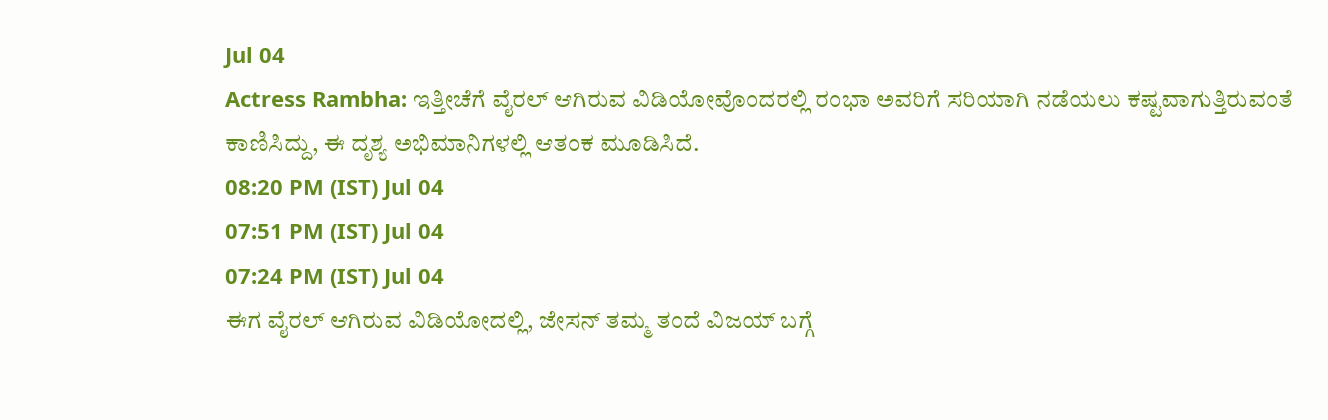Jul 04
Actress Rambha: ಇತ್ತೀಚೆಗೆ ವೈರಲ್ ಆಗಿರುವ ವಿಡಿಯೋವೊಂದರಲ್ಲಿ ರಂಭಾ ಅವರಿಗೆ ಸರಿಯಾಗಿ ನಡೆಯಲು ಕಷ್ಟವಾಗುತ್ತಿರುವಂತೆ ಕಾಣಿಸಿದ್ದು, ಈ ದೃಶ್ಯ ಅಭಿಮಾನಿಗಳಲ್ಲಿ ಆತಂಕ ಮೂಡಿಸಿದೆ.
08:20 PM (IST) Jul 04
07:51 PM (IST) Jul 04
07:24 PM (IST) Jul 04
ಈಗ ವೈರಲ್ ಆಗಿರುವ ವಿಡಿಯೋದಲ್ಲಿ, ಜೇಸನ್ ತಮ್ಮ ತಂದೆ ವಿಜಯ್ ಬಗ್ಗೆ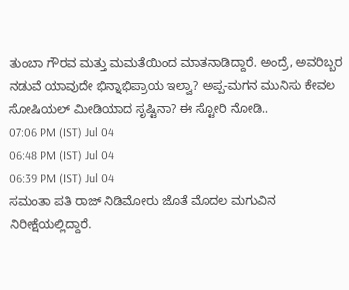ತುಂಬಾ ಗೌರವ ಮತ್ತು ಮಮತೆಯಿಂದ ಮಾತನಾಡಿದ್ದಾರೆ. ಅಂದ್ರೆ, ಅವರಿಬ್ಬರ ನಡುವೆ ಯಾವುದೇ ಭಿನ್ನಾಭಿಪ್ರಾಯ ಇಲ್ವಾ? ಅಪ್ಪ-ಮಗನ ಮುನಿಸು ಕೇವಲ ಸೋಷಿಯಲ್ ಮೀಡಿಯಾದ ಸೃಷ್ಟಿನಾ? ಈ ಸ್ಟೋರಿ ನೋಡಿ..
07:06 PM (IST) Jul 04
06:48 PM (IST) Jul 04
06:39 PM (IST) Jul 04
ಸಮಂತಾ ಪತಿ ರಾಜ್ ನಿಡಿಮೋರು ಜೊತೆ ಮೊದಲ ಮಗುವಿನ ನಿರೀಕ್ಷೆಯಲ್ಲಿದ್ದಾರೆ.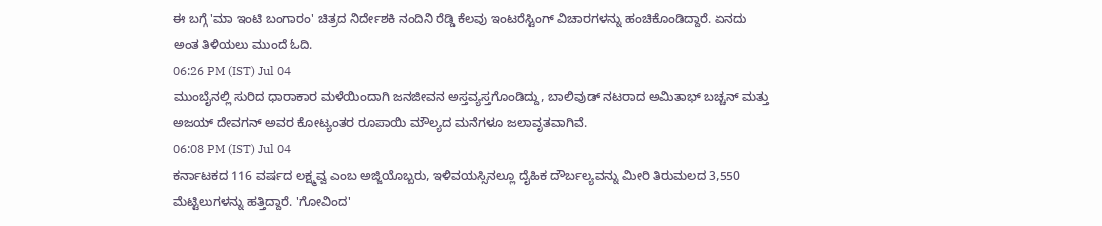ಈ ಬಗ್ಗೆ 'ಮಾ ಇಂಟಿ ಬಂಗಾರಂ' ಚಿತ್ರದ ನಿರ್ದೇಶಕಿ ನಂದಿನಿ ರೆಡ್ಡಿ ಕೆಲವು ಇಂಟರೆಸ್ಟಿಂಗ್ ವಿಚಾರಗಳನ್ನು ಹಂಚಿಕೊಂಡಿದ್ದಾರೆ. ಏನದು ಅಂತ ತಿಳಿಯಲು ಮುಂದೆ ಓದಿ.
06:26 PM (IST) Jul 04
ಮುಂಬೈನಲ್ಲಿ ಸುರಿದ ಧಾರಾಕಾರ ಮಳೆಯಿಂದಾಗಿ ಜನಜೀವನ ಅಸ್ತವ್ಯಸ್ತಗೊಂಡಿದ್ದು, ಬಾಲಿವುಡ್ ನಟರಾದ ಅಮಿತಾಭ್ ಬಚ್ಚನ್ ಮತ್ತು ಅಜಯ್ ದೇವಗನ್ ಅವರ ಕೋಟ್ಯಂತರ ರೂಪಾಯಿ ಮೌಲ್ಯದ ಮನೆಗಳೂ ಜಲಾವೃತವಾಗಿವೆ.
06:08 PM (IST) Jul 04
ಕರ್ನಾಟಕದ 116 ವರ್ಷದ ಲಕ್ಷ್ಮವ್ವ ಎಂಬ ಅಜ್ಜಿಯೊಬ್ಬರು, ಇಳಿವಯಸ್ಸಿನಲ್ಲೂ ದೈಹಿಕ ದೌರ್ಬಲ್ಯವನ್ನು ಮೀರಿ ತಿರುಮಲದ 3,550 ಮೆಟ್ಟಿಲುಗಳನ್ನು ಹತ್ತಿದ್ದಾರೆ. 'ಗೋವಿಂದ'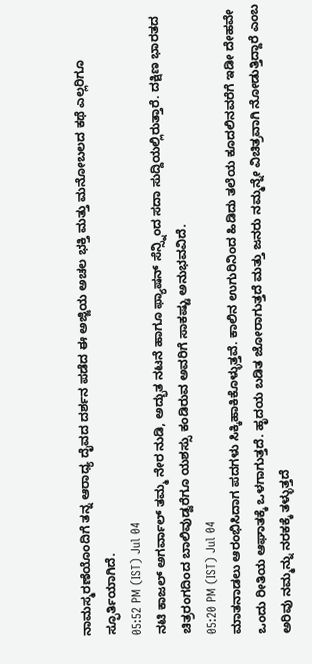ನಾಮಸ್ಮರಣೆಯೊಂದಿಗೆ ತನ್ನ ಆರಾಧ್ಯ ದೈವದ ದರ್ಶನ ಪಡೆದ ಈ ಅಜ್ಜಿಯ ಅಚಲ ಭಕ್ತಿ ಮತ್ತು ಮನೋಬಲದ ಕಥೆ ಎಲ್ಲರಿಗೂ ಸ್ಫೂರ್ತಿಯಾಗಿದೆ.
05:52 PM (IST) Jul 04
ನಟಿ ಕಾಜಲ್ ಅಗರ್ವಾಲ್ ತಮ್ಮ ನೇರ ನುಡಿ, ಅದ್ಭುತ ನಟನೆ ಹಾಗೂ ಫ್ಯಾಷನ್ ಸೆನ್ಸ್ನಿಂದ ಸದಾ ಸುದ್ದಿಯಲ್ಲಿರುತ್ತಾರೆ. ದಕ್ಷಿಣ ಭಾರತದ ಚಿತ್ರರಂಗದಿಂದ ಬಾಲಿವುಡ್ವರೆಗೂ ಯಶಸ್ಸು ಕಂಡಿರುವ ಅವರಿಗೆ ಸಾಕಷ್ಟು ಅನುಭವವಿದೆ.
05:20 PM (IST) Jul 04
ಮಾತನಾಡಲು ಆರಂಭಿಸಿದಾಗ ಪದಗಳು ಸಿಕ್ಕಿಹಾಕಿಕೊಳ್ಳುತ್ತವೆ. ಕಾಲಿನ ಉಗುರಿನಿಂದ ಹಿಡಿದು ತಲೆಯ ಕೂದಲಿನವರೆಗೆ ಇಡೀ ದೇಹವೇ ಒಂದು ರೀತಿಯ ಆಘಾತಕ್ಕೆ ಒಳಗಾಗುತ್ತದೆ. ಹೃದಯ ಬಡಿತ ಜೋರಾಗುತ್ತದೆ ಮತ್ತು ಜನರು ನಮ್ಮನ್ನೇ ವಿಚಿತ್ರವಾಗಿ ನೋಡುತ್ತಿದ್ದಾರೆ ಎಂಬ ಅರಿವು ನಮ್ಮನ್ನು ನರಕಕ್ಕೆ ತಳ್ಳುತ್ತದೆ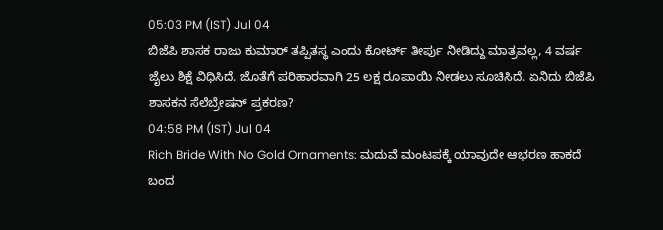05:03 PM (IST) Jul 04
ಬಿಜೆಪಿ ಶಾಸಕ ರಾಜು ಕುಮಾರ್ ತಪ್ಪಿತಸ್ಥ ಎಂದು ಕೋರ್ಟ್ ತೀರ್ಪು ನೀಡಿದ್ದು ಮಾತ್ರವಲ್ಲ, 4 ವರ್ಷ ಜೈಲು ಶಿಕ್ಷೆ ವಿಧಿಸಿದೆ. ಜೊತೆಗೆ ಪರಿಹಾರವಾಗಿ 25 ಲಕ್ಷ ರೂಪಾಯಿ ನೀಡಲು ಸೂಚಿಸಿದೆ. ಏನಿದು ಬಿಜೆಪಿ ಶಾಸಕನ ಸೆಲೆಬ್ರೇಷನ್ ಪ್ರಕರಣ?
04:58 PM (IST) Jul 04
Rich Bride With No Gold Ornaments: ಮದುವೆ ಮಂಟಪಕ್ಕೆ ಯಾವುದೇ ಆಭರಣ ಹಾಕದೆ ಬಂದ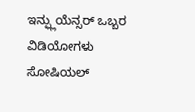ಇನ್ಫ್ಲುಯೆನ್ಸರ್ ಒಬ್ಬರ ವಿಡಿಯೋಗಳು ಸೋಷಿಯಲ್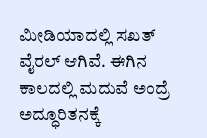ಮೀಡಿಯಾದಲ್ಲಿ ಸಖತ್ ವೈರಲ್ ಆಗಿವೆ. ಈಗಿನ ಕಾಲದಲ್ಲಿ ಮದುವೆ ಅಂದ್ರೆ ಅದ್ಧೂರಿತನಕ್ಕೆ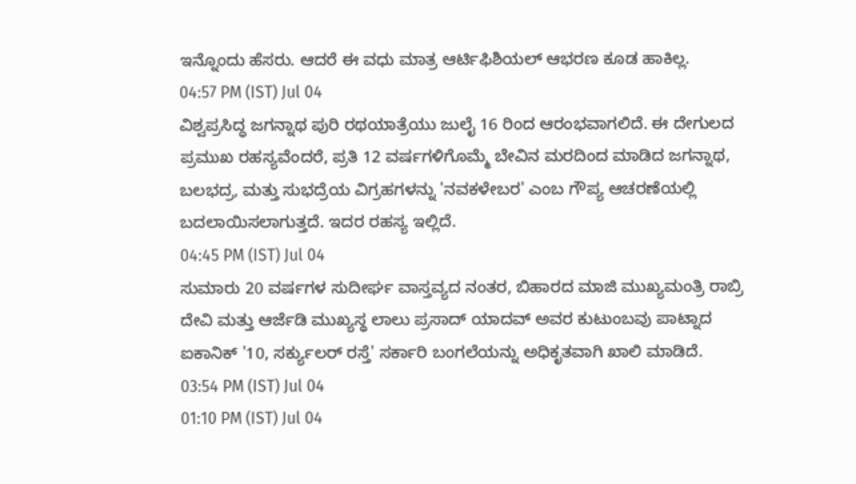ಇನ್ನೊಂದು ಹೆಸರು. ಆದರೆ ಈ ವಧು ಮಾತ್ರ ಆರ್ಟಿಫಿಶಿಯಲ್ ಆಭರಣ ಕೂಡ ಹಾಕಿಲ್ಲ.
04:57 PM (IST) Jul 04
ವಿಶ್ವಪ್ರಸಿದ್ಧ ಜಗನ್ನಾಥ ಪುರಿ ರಥಯಾತ್ರೆಯು ಜುಲೈ 16 ರಿಂದ ಆರಂಭವಾಗಲಿದೆ. ಈ ದೇಗುಲದ ಪ್ರಮುಖ ರಹಸ್ಯವೆಂದರೆ, ಪ್ರತಿ 12 ವರ್ಷಗಳಿಗೊಮ್ಮೆ ಬೇವಿನ ಮರದಿಂದ ಮಾಡಿದ ಜಗನ್ನಾಥ, ಬಲಭದ್ರ, ಮತ್ತು ಸುಭದ್ರೆಯ ವಿಗ್ರಹಗಳನ್ನು 'ನವಕಳೇಬರ' ಎಂಬ ಗೌಪ್ಯ ಆಚರಣೆಯಲ್ಲಿ ಬದಲಾಯಿಸಲಾಗುತ್ತದೆ. ಇದರ ರಹಸ್ಯ ಇಲ್ಲಿದೆ.
04:45 PM (IST) Jul 04
ಸುಮಾರು 20 ವರ್ಷಗಳ ಸುದೀರ್ಘ ವಾಸ್ತವ್ಯದ ನಂತರ, ಬಿಹಾರದ ಮಾಜಿ ಮುಖ್ಯಮಂತ್ರಿ ರಾಬ್ರಿ ದೇವಿ ಮತ್ತು ಆರ್ಜೆಡಿ ಮುಖ್ಯಸ್ಥ ಲಾಲು ಪ್ರಸಾದ್ ಯಾದವ್ ಅವರ ಕುಟುಂಬವು ಪಾಟ್ನಾದ ಐಕಾನಿಕ್ '10, ಸರ್ಕ್ಯುಲರ್ ರಸ್ತೆ' ಸರ್ಕಾರಿ ಬಂಗಲೆಯನ್ನು ಅಧಿಕೃತವಾಗಿ ಖಾಲಿ ಮಾಡಿದೆ.
03:54 PM (IST) Jul 04
01:10 PM (IST) Jul 04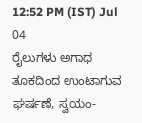12:52 PM (IST) Jul 04
ರೈಲುಗಳು ಅಗಾಧ ತೂಕದಿಂದ ಉಂಟಾಗುವ ಘರ್ಷಣೆ, ಸ್ವಯಂ-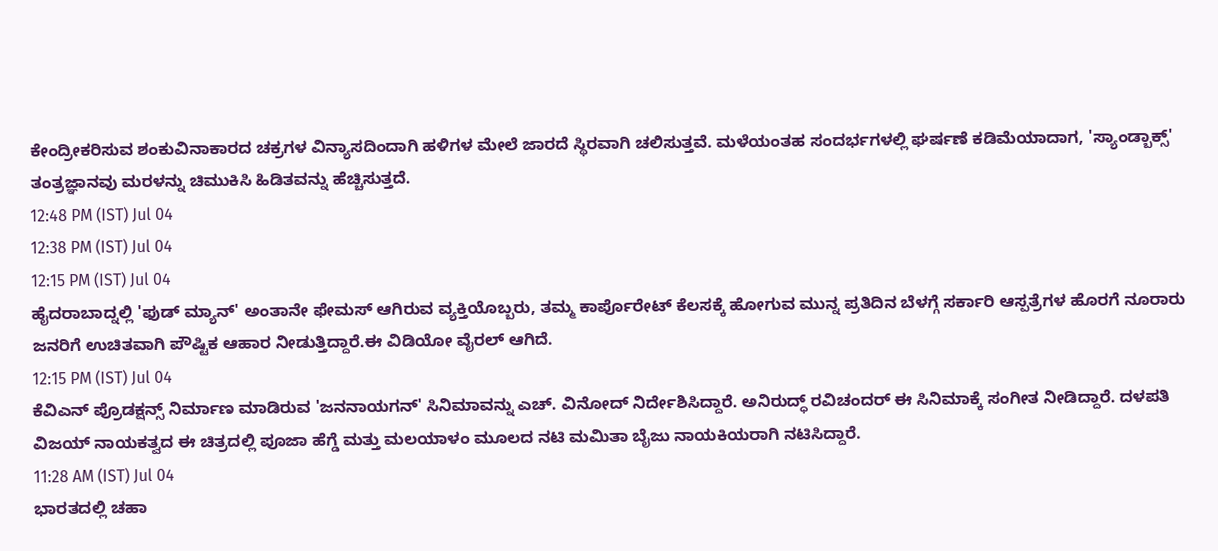ಕೇಂದ್ರೀಕರಿಸುವ ಶಂಕುವಿನಾಕಾರದ ಚಕ್ರಗಳ ವಿನ್ಯಾಸದಿಂದಾಗಿ ಹಳಿಗಳ ಮೇಲೆ ಜಾರದೆ ಸ್ಥಿರವಾಗಿ ಚಲಿಸುತ್ತವೆ. ಮಳೆಯಂತಹ ಸಂದರ್ಭಗಳಲ್ಲಿ ಘರ್ಷಣೆ ಕಡಿಮೆಯಾದಾಗ, 'ಸ್ಯಾಂಡ್ಬಾಕ್ಸ್' ತಂತ್ರಜ್ಞಾನವು ಮರಳನ್ನು ಚಿಮುಕಿಸಿ ಹಿಡಿತವನ್ನು ಹೆಚ್ಚಿಸುತ್ತದೆ.
12:48 PM (IST) Jul 04
12:38 PM (IST) Jul 04
12:15 PM (IST) Jul 04
ಹೈದರಾಬಾದ್ನಲ್ಲಿ 'ಫುಡ್ ಮ್ಯಾನ್' ಅಂತಾನೇ ಫೇಮಸ್ ಆಗಿರುವ ವ್ಯಕ್ತಿಯೊಬ್ಬರು, ತಮ್ಮ ಕಾರ್ಪೊರೇಟ್ ಕೆಲಸಕ್ಕೆ ಹೋಗುವ ಮುನ್ನ ಪ್ರತಿದಿನ ಬೆಳಗ್ಗೆ ಸರ್ಕಾರಿ ಆಸ್ಪತ್ರೆಗಳ ಹೊರಗೆ ನೂರಾರು ಜನರಿಗೆ ಉಚಿತವಾಗಿ ಪೌಷ್ಟಿಕ ಆಹಾರ ನೀಡುತ್ತಿದ್ದಾರೆ.ಈ ವಿಡಿಯೋ ವೈರಲ್ ಆಗಿದೆ.
12:15 PM (IST) Jul 04
ಕೆವಿಎನ್ ಪ್ರೊಡಕ್ಷನ್ಸ್ ನಿರ್ಮಾಣ ಮಾಡಿರುವ 'ಜನನಾಯಗನ್' ಸಿನಿಮಾವನ್ನು ಎಚ್. ವಿನೋದ್ ನಿರ್ದೇಶಿಸಿದ್ದಾರೆ. ಅನಿರುದ್ಧ್ ರವಿಚಂದರ್ ಈ ಸಿನಿಮಾಕ್ಕೆ ಸಂಗೀತ ನೀಡಿದ್ದಾರೆ. ದಳಪತಿ ವಿಜಯ್ ನಾಯಕತ್ವದ ಈ ಚಿತ್ರದಲ್ಲಿ ಪೂಜಾ ಹೆಗ್ಡೆ ಮತ್ತು ಮಲಯಾಳಂ ಮೂಲದ ನಟಿ ಮಮಿತಾ ಬೈಜು ನಾಯಕಿಯರಾಗಿ ನಟಿಸಿದ್ದಾರೆ.
11:28 AM (IST) Jul 04
ಭಾರತದಲ್ಲಿ ಚಹಾ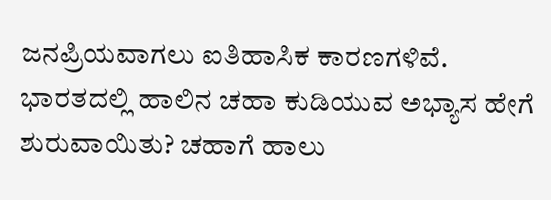ಜನಪ್ರಿಯವಾಗಲು ಐತಿಹಾಸಿಕ ಕಾರಣಗಳಿವೆ. ಭಾರತದಲ್ಲಿ ಹಾಲಿನ ಚಹಾ ಕುಡಿಯುವ ಅಭ್ಯಾಸ ಹೇಗೆ ಶುರುವಾಯಿತು? ಚಹಾಗೆ ಹಾಲು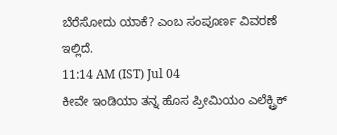ಬೆರೆಸೋದು ಯಾಕೆ? ಎಂಬ ಸಂಪೂರ್ಣ ವಿವರಣೆ ಇಲ್ಲಿದೆ.
11:14 AM (IST) Jul 04
ಕೀವೇ ಇಂಡಿಯಾ ತನ್ನ ಹೊಸ ಪ್ರೀಮಿಯಂ ಎಲೆಕ್ಟ್ರಿಕ್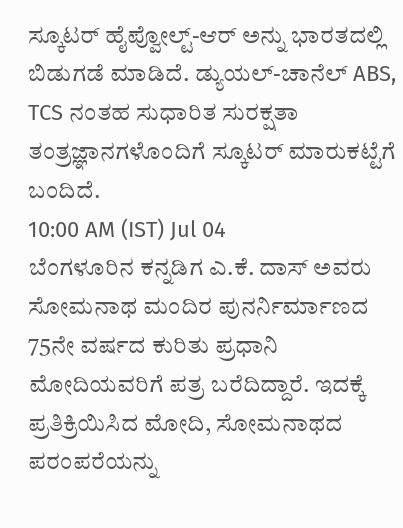ಸ್ಕೂಟರ್ ಹೈಪ್ವೋಲ್ಟ್-ಆರ್ ಅನ್ನು ಭಾರತದಲ್ಲಿ ಬಿಡುಗಡೆ ಮಾಡಿದೆ. ಡ್ಯುಯಲ್-ಚಾನೆಲ್ ABS, TCS ನಂತಹ ಸುಧಾರಿತ ಸುರಕ್ಷತಾ ತಂತ್ರಜ್ಞಾನಗಳೊಂದಿಗೆ ಸ್ಕೂಟರ್ ಮಾರುಕಟ್ಟೆಗೆ ಬಂದಿದೆ.
10:00 AM (IST) Jul 04
ಬೆಂಗಳೂರಿನ ಕನ್ನಡಿಗ ಎ.ಕೆ. ದಾಸ್ ಅವರು ಸೋಮನಾಥ ಮಂದಿರ ಪುನರ್ನಿರ್ಮಾಣದ 75ನೇ ವರ್ಷದ ಕುರಿತು ಪ್ರಧಾನಿ ಮೋದಿಯವರಿಗೆ ಪತ್ರ ಬರೆದಿದ್ದಾರೆ. ಇದಕ್ಕೆ ಪ್ರತಿಕ್ರಿಯಿಸಿದ ಮೋದಿ, ಸೋಮನಾಥದ ಪರಂಪರೆಯನ್ನು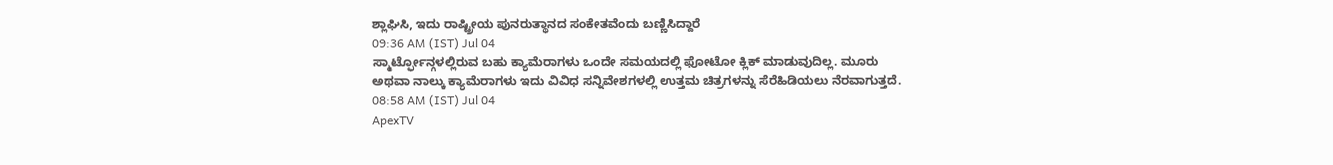ಶ್ಲಾಘಿಸಿ, ಇದು ರಾಷ್ಟ್ರೀಯ ಪುನರುತ್ಥಾನದ ಸಂಕೇತವೆಂದು ಬಣ್ಣಿಸಿದ್ದಾರೆ
09:36 AM (IST) Jul 04
ಸ್ಮಾರ್ಟ್ಫೋನ್ಗಳಲ್ಲಿರುವ ಬಹು ಕ್ಯಾಮೆರಾಗಳು ಒಂದೇ ಸಮಯದಲ್ಲಿ ಫೋಟೋ ಕ್ಲಿಕ್ ಮಾಡುವುದಿಲ್ಲ. ಮೂರು ಅಥವಾ ನಾಲ್ಕು ಕ್ಯಾಮೆರಾಗಳು ಇದು ವಿವಿಧ ಸನ್ನಿವೇಶಗಳಲ್ಲಿ ಉತ್ತಮ ಚಿತ್ರಗಳನ್ನು ಸೆರೆಹಿಡಿಯಲು ನೆರವಾಗುತ್ತದೆ.
08:58 AM (IST) Jul 04
ApexTV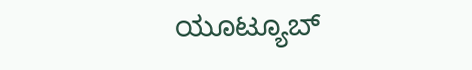ಯೂಟ್ಯೂಬ್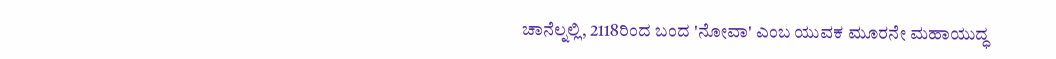ಚಾನೆಲ್ನಲ್ಲಿ, 2118ರಿಂದ ಬಂದ 'ನೋವಾ' ಎಂಬ ಯುವಕ ಮೂರನೇ ಮಹಾಯುದ್ಧ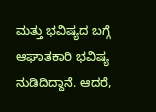ಮತ್ತು ಭವಿಷ್ಯದ ಬಗ್ಗೆ ಆಘಾತಕಾರಿ ಭವಿಷ್ಯ ನುಡಿದಿದ್ದಾನೆ. ಆದರೆ,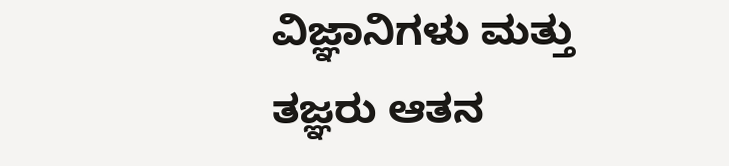ವಿಜ್ಞಾನಿಗಳು ಮತ್ತು ತಜ್ಞರು ಆತನ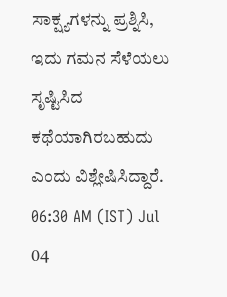ಸಾಕ್ಷ್ಯಗಳನ್ನು ಪ್ರಶ್ನಿಸಿ, ಇದು ಗಮನ ಸೆಳೆಯಲು ಸೃಷ್ಟಿಸಿದ ಕಥೆಯಾಗಿರಬಹುದು ಎಂದು ವಿಶ್ಲೇಷಿಸಿದ್ದಾರೆ.
06:30 AM (IST) Jul 04